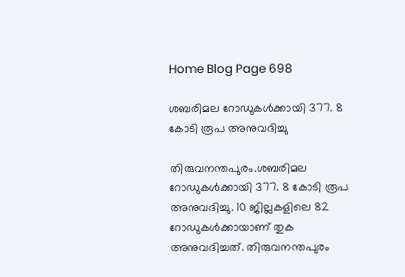Home Blog Page 698

ശബരിമല റോഡുകൾക്കായി 377. 8 കോടി രൂപ അനുവദിച്ചു

തിരുവനന്തപുരം.ശബരിമല റോഡുകൾക്കായി 377. 8 കോടി രൂപ അനുവദിച്ചു. 10 ജില്ലകളിലെ 82 റോഡുകൾക്കായാണ് തുക അനുവദിച്ചത്. തിരുവനന്തപുരം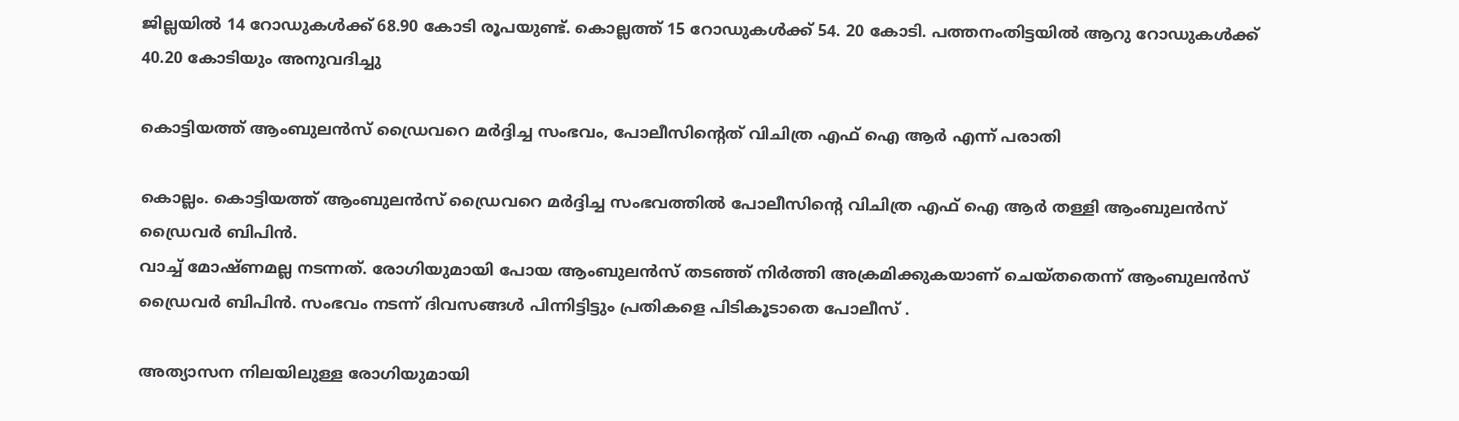ജില്ലയിൽ 14 റോഡുകൾക്ക് 68.90 കോടി രൂപയുണ്ട്. കൊല്ലത്ത് 15 റോഡുകൾക്ക് 54. 20 കോടി. പത്തനംതിട്ടയിൽ ആറു റോഡുകൾക്ക് 40.20 കോടിയും അനുവദിച്ചു

കൊട്ടിയത്ത് ആംബുലൻസ് ഡ്രൈവറെ മർദ്ദിച്ച സംഭവം, പോലീസിൻ്റെത് വിചിത്ര എഫ് ഐ ആർ എന്ന് പരാതി

കൊല്ലം. കൊട്ടിയത്ത് ആംബുലൻസ് ഡ്രൈവറെ മർദ്ദിച്ച സംഭവത്തിൽ പോലീസിൻ്റെ വിചിത്ര എഫ് ഐ ആർ തള്ളി ആംബുലൻസ് ഡ്രൈവർ ബിപിൻ.
വാച്ച് മോഷ്ണമല്ല നടന്നത്. രോഗിയുമായി പോയ ആംബുലൻസ് തടഞ്ഞ് നിർത്തി അക്രമിക്കുകയാണ് ചെയ്തതെന്ന് ആംബുലൻസ് ഡ്രൈവർ ബിപിൻ. സംഭവം നടന്ന് ദിവസങ്ങൾ പിന്നിട്ടിട്ടും പ്രതികളെ പിടികൂടാതെ പോലീസ് .

അത്യാസന നിലയിലുള്ള രോഗിയുമായി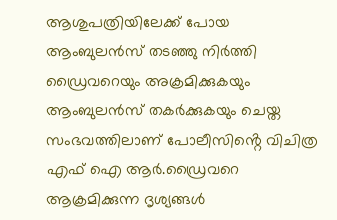ആശുപത്രിയിലേക്ക് പോയ ആംബുലൻസ് തടഞ്ഞു നിർത്തി ഡ്രൈവറെയും അക്രമിക്കുകയും ആംബുലൻസ് തകർക്കുകയും ചെയ്ത സംഭവത്തിലാണ് പോലീസിൻ്റെ വിചിത്ര എഫ് ഐ ആർ.ഡ്രൈവറെ ആക്രമിക്കുന്ന ദൃശ്യങ്ങൾ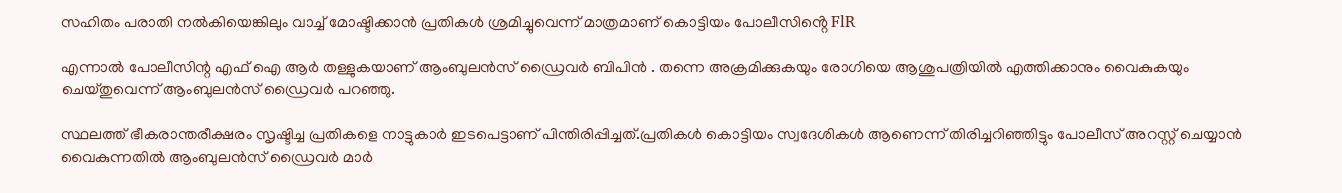സഹിതം പരാതി നൽകിയെങ്കിലും വാച്ച് മോഷ്ടിക്കാൻ പ്രതികൾ ശ്രമിച്ചുവെന്ന് മാത്രമാണ് കൊട്ടിയം പോലീസിൻ്റെ FlR

എന്നാൽ പോലീസിന്റ എഫ് ഐ ആർ തള്ളുകയാണ് ആംബുലൻസ് ഡ്രൈവർ ബിപിൻ . തന്നെ അക്രമിക്കുകയും രോഗിയെ ആശുപത്രിയിൽ എത്തിക്കാനും വൈകുകയും ചെയ്തുവെന്ന് ആംബുലൻസ് ഡ്രൈവർ പറഞ്ഞു.

സ്ഥലത്ത് ഭീകരാന്തരീക്ഷരം സൃഷ്ടിച്ച പ്രതികളെ നാട്ടുകാർ ഇടപെട്ടാണ് പിന്തിരിപ്പിച്ചത്.പ്രതികൾ കൊട്ടിയം സ്വദേശികൾ ആണെന്ന് തിരിച്ചറിഞ്ഞിട്ടും പോലീസ് അറസ്റ്റ് ചെയ്യാൻ വൈകുന്നതിൽ ആംബുലൻസ് ഡ്രൈവർ മാർ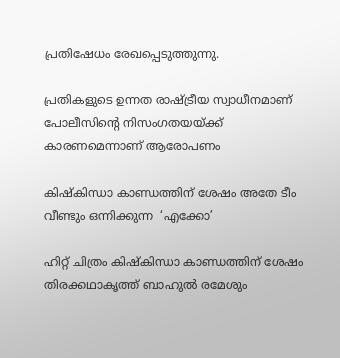പ്രതിഷേധം രേഖപ്പെടുത്തുന്നു.

പ്രതികളുടെ ഉന്നത രാഷ്ട്രീയ സ്വാധീനമാണ് പോലീസിൻ്റെ നിസംഗതയയ്ക്ക് കാരണമെന്നാണ് ആരോപണം

കിഷ്കിന്ധാ കാണ്ഡത്തിന് ശേഷം അതേ ടീം വീണ്ടും ഒന്നിക്കുന്ന  ‘എക്കോ’

ഹിറ്റ്‌ ചിത്രം കിഷ്കിന്ധാ കാണ്ഡത്തിന് ശേഷം തിരക്കഥാകൃത്ത് ബാഹുൽ രമേശും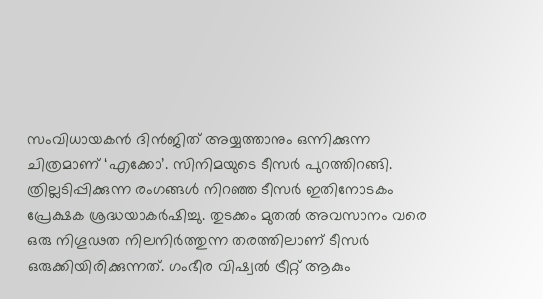സംവിധായകൻ ദിൻജിത് അയ്യത്താനും ഒന്നിക്കുന്ന ചിത്രമാണ് ‘എക്കോ’. സിനിമയുടെ ടീസർ പുറത്തിറങ്ങി. ത്രില്ലടിപ്പിക്കുന്ന രംഗങ്ങൾ നിറഞ്ഞ ടീസർ ഇതിനോടകം പ്രേക്ഷക ശ്രദ്ധയാകർഷിച്ചു. തുടക്കം മുതൽ അവസാനം വരെ ഒരു നിഗൂഢത നിലനിർത്തുന്ന തരത്തിലാണ് ടീസർ ഒരുക്കിയിരിക്കുന്നത്. ഗംഭീര വിഷ്വൽ ട്രീറ്റ് ആകും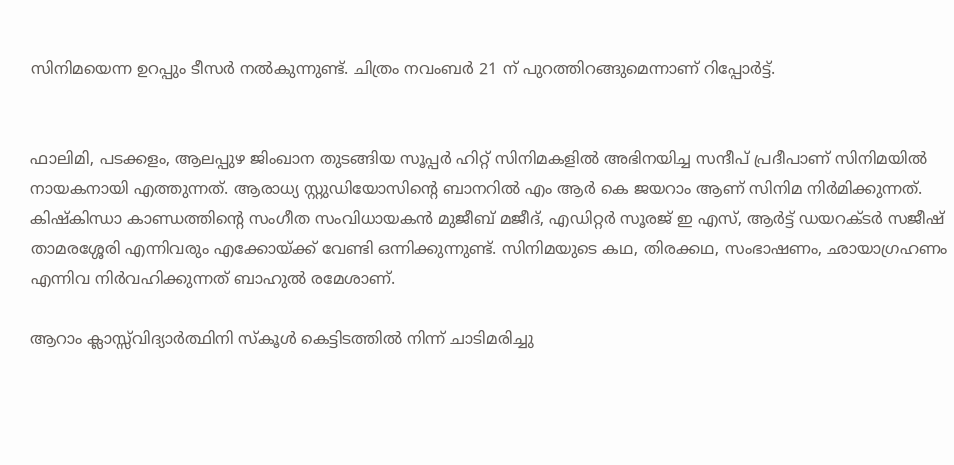സിനിമയെന്ന ഉറപ്പും ടീസർ നൽകുന്നുണ്ട്. ചിത്രം നവംബർ 21 ന് പുറത്തിറങ്ങുമെന്നാണ് റിപ്പോർട്ട്.


ഫാലിമി, പടക്കളം, ആലപ്പുഴ ജിംഖാന തുടങ്ങിയ സൂപ്പർ ഹിറ്റ് സിനിമകളിൽ അഭിനയിച്ച സന്ദീപ് പ്രദീപാണ് സിനിമയിൽ നായകനായി എത്തുന്നത്. ആരാധ്യ സ്റ്റുഡിയോസിന്റെ ബാനറിൽ എം ആർ കെ ജയറാം ആണ് സിനിമ നിർമിക്കുന്നത്. കിഷ്കിന്ധാ കാണ്ഡത്തിന്‍റെ സംഗീത സംവിധായകൻ മുജീബ് മജീദ്, എഡിറ്റർ സൂരജ് ഇ എസ്, ആർട്ട് ഡയറക്ടർ സജീഷ് താമരശ്ശേരി എന്നിവരും എക്കോയ്ക്ക് വേണ്ടി ഒന്നിക്കുന്നുണ്ട്. സിനിമയുടെ കഥ, തിരക്കഥ, സംഭാഷണം, ഛായാഗ്രഹണം എന്നിവ നിർവഹിക്കുന്നത് ബാഹുൽ രമേശാണ്.

ആറാം ക്ലാസ്സ്‌വിദ്യാർത്ഥിനി സ്കൂൾ കെട്ടിടത്തിൽ നിന്ന് ചാടിമരിച്ചു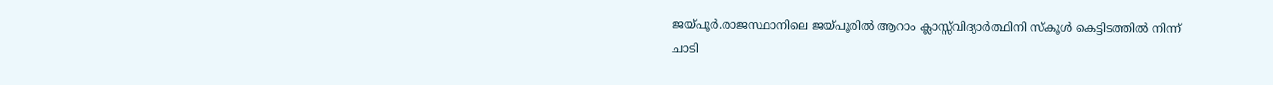ജയ്പൂര്‍.രാജസ്ഥാനിലെ ജയ്പൂരിൽ ആറാം ക്ലാസ്സ്‌വിദ്യാർത്ഥിനി സ്കൂൾ കെട്ടിടത്തിൽ നിന്ന് ചാടി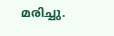മരിച്ചു.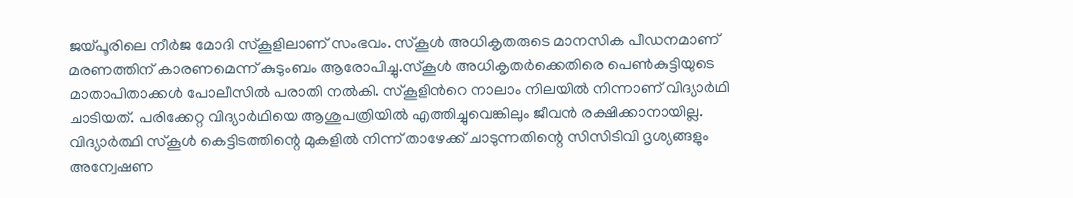ജയ്പൂരിലെ നീർജ മോദി സ്കൂളിലാണ് സംഭവം. സ്കൂൾ അധികൃതരുടെ മാനസിക പീഡനമാണ് മരണത്തിന് കാരണമെന്ന് കുടുംബം ആരോപിച്ചു.സ്കൂൾ അധികൃതർക്കെതിരെ പെൺകുട്ടിയുടെ മാതാപിതാക്കൾ പോലീസിൽ പരാതി നൽകി. സ്കൂളിൻറെ നാലാം നിലയിൽ നിന്നാണ് വിദ്യാർഥി ചാടിയത്. പരിക്കേറ്റ വിദ്യാർഥിയെ ആശുപത്രിയിൽ എത്തിച്ചുവെങ്കിലും ജീവൻ രക്ഷിക്കാനായില്ല. വിദ്യാർത്ഥി സ്കൂൾ കെട്ടിടത്തിന്റെ മുകളിൽ നിന്ന് താഴേക്ക് ചാടുന്നതിന്റെ സിസിടിവി ദൃശ്യങ്ങളും അന്വേഷണ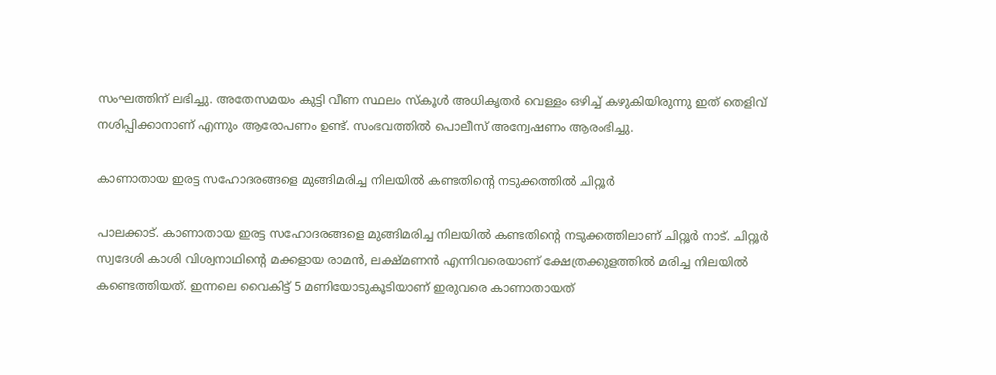സംഘത്തിന് ലഭിച്ചു. അതേസമയം കുട്ടി വീണ സ്ഥലം സ്കൂൾ അധികൃതർ വെള്ളം ഒഴിച്ച് കഴുകിയിരുന്നു ഇത് തെളിവ് നശിപ്പിക്കാനാണ് എന്നും ആരോപണം ഉണ്ട്. സംഭവത്തിൽ പൊലീസ് അന്വേഷണം ആരംഭിച്ചു.

കാണാതായ ഇരട്ട സഹോദരങ്ങളെ മുങ്ങിമരിച്ച നിലയില്‍ കണ്ടതിന്‍റെ നടുക്കത്തില്‍ ചിറ്റൂര്‍

പാലക്കാട്. കാണാതായ ഇരട്ട സഹോദരങ്ങളെ മുങ്ങിമരിച്ച നിലയില്‍ കണ്ടതിന്‍റെ നടുക്കത്തിലാണ് ചിറ്റൂര്‍ നാട്. ചിറ്റൂർ സ്വദേശി കാശി വിശ്വനാഥിന്റെ മക്കളായ രാമൻ, ലക്ഷ്മണൻ എന്നിവരെയാണ് ക്ഷേത്രക്കുളത്തിൽ മരിച്ച നിലയിൽ കണ്ടെത്തിയത്. ഇന്നലെ വൈകിട്ട് 5 മണിയോടുകൂടിയാണ് ഇരുവരെ കാണാതായത്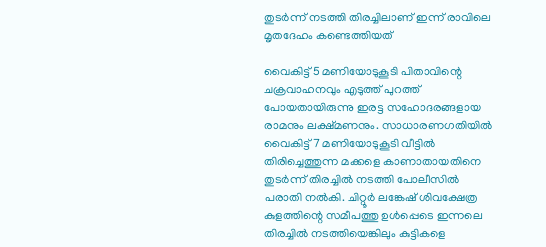തുടർന്ന് നടത്തി തിരച്ചിലാണ് ഇന്ന് രാവിലെ മൃതദേഹം കണ്ടെത്തിയത്

വൈകിട്ട് 5 മണിയോടുകൂടി പിതാവിന്റെ ചക്രവാഹനവും എടുത്ത് പുറത്ത് പോയതായിരുന്നു ഇരട്ട സഹോദരങ്ങളായ രാമനും ലക്ഷ്മണനും. സാധാരണഗതിയിൽ വൈകിട്ട് 7 മണിയോടുകൂടി വീട്ടിൽ തിരിച്ചെത്തുന്ന മക്കളെ കാണാതായതിനെ തുടർന്ന് തിരച്ചിൽ നടത്തി പോലീസിൽ പരാതി നൽകി. ചിറ്റൂർ ലങ്കേഷ് ശിവക്ഷേത്ര കുളത്തിന്റെ സമീപത്തു ഉൾപ്പെടെ ഇന്നലെ തിരച്ചിൽ നടത്തിയെങ്കിലും കുട്ടികളെ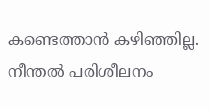കണ്ടെത്താൻ കഴിഞ്ഞില്ല. നീന്തൽ പരിശീലനം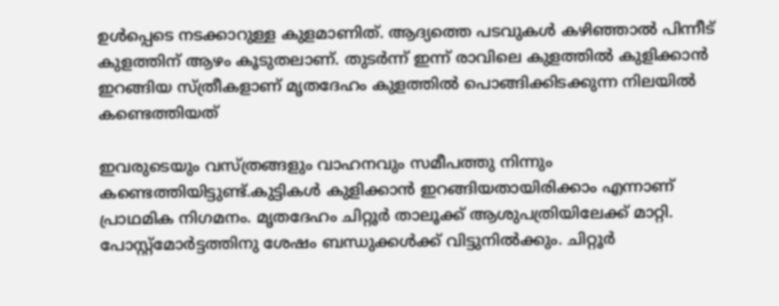ഉൾപ്പെടെ നടക്കാറുള്ള കുളമാണിത്. ആദ്യത്തെ പടവുകൾ കഴിഞ്ഞാൽ പിന്നീട് കുളത്തിന് ആഴം കൂടുതലാണ്. തുടർന്ന് ഇന്ന് രാവിലെ കുളത്തിൽ കുളിക്കാൻ ഇറങ്ങിയ സ്ത്രീകളാണ് മൃതദേഹം കുളത്തിൽ പൊങ്ങിക്കിടക്കുന്ന നിലയിൽ കണ്ടെത്തിയത്

ഇവരുടെയും വസ്ത്രങ്ങളും വാഹനവും സമീപത്തു നിന്നും കണ്ടെത്തിയിട്ടുണ്ട്.കുട്ടികൾ കുളിക്കാൻ ഇറങ്ങിയതായിരിക്കാം എന്നാണ് പ്രാഥമിക നിഗമനം. മൃതദേഹം ചിറ്റൂർ താലൂക്ക് ആശുപത്രിയിലേക്ക് മാറ്റി. പോസ്റ്റ്മോർട്ടത്തിനു ശേഷം ബന്ധുക്കൾക്ക് വിട്ടുനിൽക്കും. ചിറ്റൂർ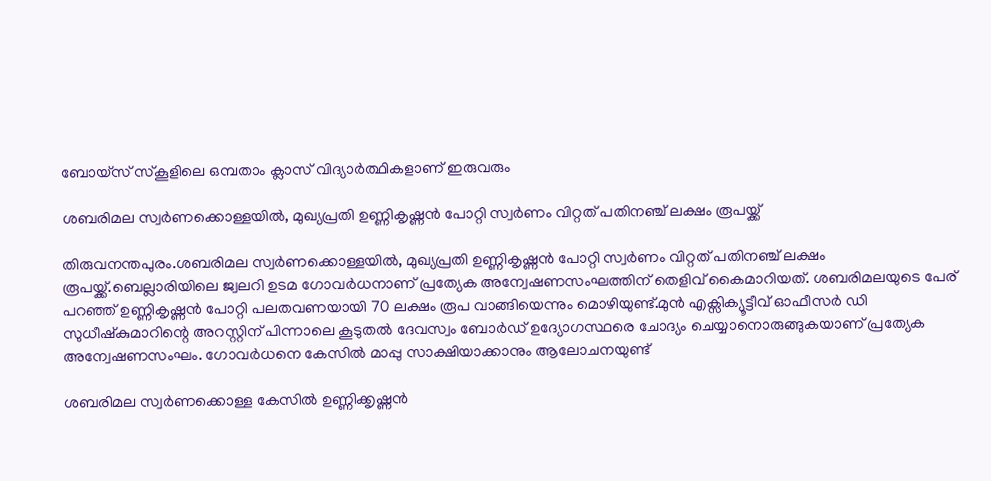ബോയ്സ് സ്കൂളിലെ ഒമ്പതാം ക്ലാസ് വിദ്യാർത്ഥികളാണ് ഇരുവരും

ശബരിമല സ്വർണക്കൊള്ളയിൽ, മുഖ്യപ്രതി ഉണ്ണികൃഷ്ണൻ പോറ്റി സ്വർണം വിറ്റത് പതിനഞ്ച് ലക്ഷം രൂപയ്ക്ക്

തിരുവനന്തപുരം.ശബരിമല സ്വർണക്കൊള്ളയിൽ, മുഖ്യപ്രതി ഉണ്ണികൃഷ്ണൻ പോറ്റി സ്വർണം വിറ്റത് പതിനഞ്ച് ലക്ഷം രൂപയ്ക്ക്.ബെല്ലാരിയിലെ ജ്വലറി ഉടമ ഗോവർധനാണ് പ്രത്യേക അന്വേഷണസംഘത്തിന് തെളിവ് കൈമാറിയത്. ശബരിമലയുടെ പേര് പറഞ്ഞ് ഉണ്ണികൃഷ്ണൻ പോറ്റി പലതവണയായി 70 ലക്ഷം രൂപ വാങ്ങിയെന്നും മൊഴിയുണ്ട്.മുൻ എക്സിക്യൂട്ടീവ് ഓഫീസർ ഡി സുധീഷ്കുമാറിന്റെ അറസ്റ്റിന് പിന്നാലെ കൂടുതൽ ദേവസ്വം ബോർഡ് ഉദ്യോഗസ്ഥരെ ചോദ്യം ചെയ്യാനൊരുങ്ങുകയാണ് പ്രത്യേക അന്വേഷണസംഘം. ഗോവർധനെ കേസിൽ മാപ്പു സാക്ഷിയാക്കാനും ആലോചനയുണ്ട്

ശബരിമല സ്വർണക്കൊള്ള കേസിൽ ഉണ്ണിക്കൃഷ്ണൻ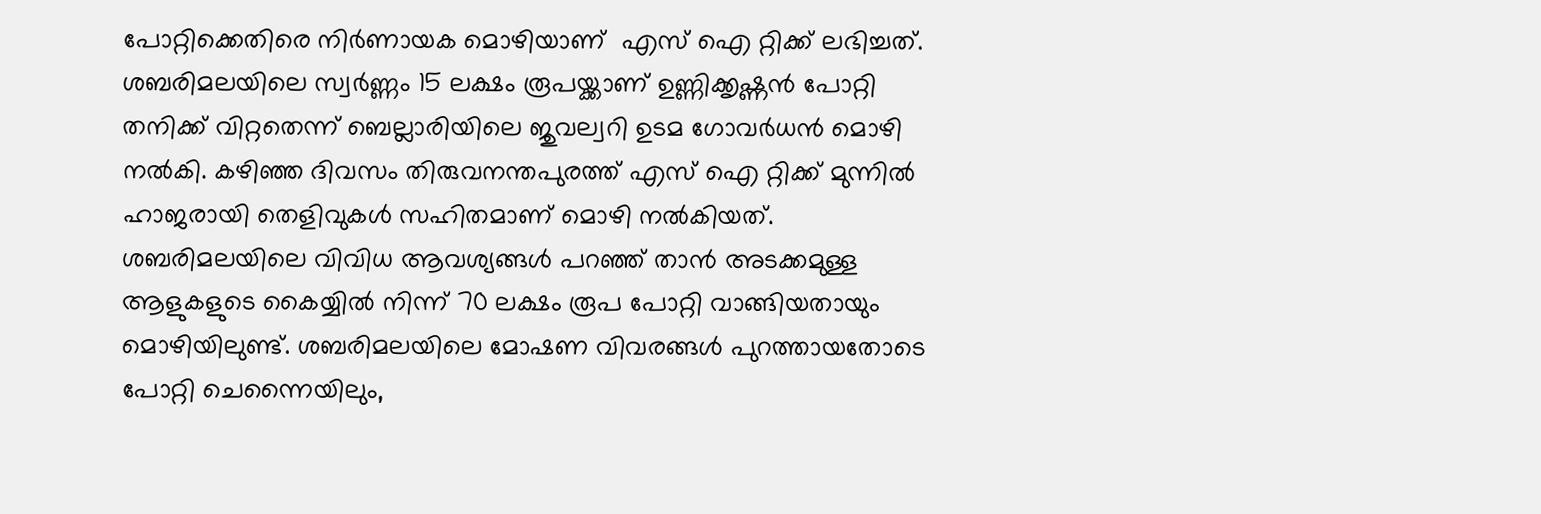പോറ്റിക്കെതിരെ നിർണായക മൊഴിയാണ്  എസ് ഐ റ്റിക്ക് ലഭിച്ചത്. ശബരിമലയിലെ സ്വർണ്ണം 15 ലക്ഷം രൂപയ്ക്കാണ് ഉണ്ണിക്കൃഷ്ണൻ പോറ്റി തനിക്ക് വിറ്റതെന്ന് ബെല്ലാരിയിലെ ജുവല്വറി ഉടമ ഗോവർധൻ മൊഴി നൽകി. കഴിഞ്ഞ ദിവസം തിരുവനന്തപുരത്ത് എസ് ഐ റ്റിക്ക് മുന്നിൽ ഹാജരായി തെളിവുകൾ സഹിതമാണ് മൊഴി നൽകിയത്. ശബരിമലയിലെ വിവിധ ആവശ്യങ്ങൾ പറഞ്ഞ് താൻ അടക്കമുള്ള ആളുകളുടെ കൈയ്യിൽ നിന്ന് 70 ലക്ഷം രൂപ പോറ്റി വാങ്ങിയതായും മൊഴിയിലുണ്ട്. ശബരിമലയിലെ മോഷണ വിവരങ്ങൾ പുറത്തായതോടെ പോറ്റി ചെന്നൈയിലും,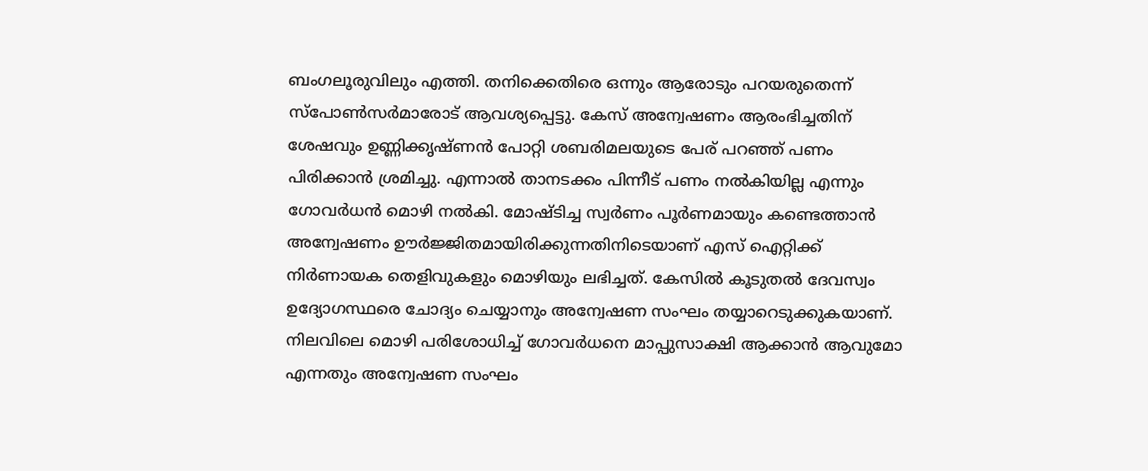ബംഗലൂരുവിലും എത്തി. തനിക്കെതിരെ ഒന്നും ആരോടും പറയരുതെന്ന് സ്പോൺസർമാരോട് ആവശ്യപ്പെട്ടു. കേസ് അന്വേഷണം ആരംഭിച്ചതിന് ശേഷവും ഉണ്ണിക്കൃഷ്ണൻ പോറ്റി ശബരിമലയുടെ പേര് പറഞ്ഞ് പണം പിരിക്കാൻ ശ്രമിച്ചു. എന്നാൽ താനടക്കം പിന്നീട് പണം നൽകിയില്ല എന്നും ഗോവർധൻ മൊഴി നൽകി. മോഷ്ടിച്ച സ്വർണം പൂർണമായും കണ്ടെത്താൻ അന്വേഷണം ഊർജ്ജിതമായിരിക്കുന്നതിനിടെയാണ് എസ് ഐറ്റിക്ക് നിർണായക തെളിവുകളും മൊഴിയും ലഭിച്ചത്. കേസിൽ കൂടുതൽ ദേവസ്വം ഉദ്യോഗസ്ഥരെ ചോദ്യം ചെയ്യാനും അന്വേഷണ സംഘം തയ്യാറെടുക്കുകയാണ്. നിലവിലെ മൊഴി പരിശോധിച്ച് ഗോവർധനെ മാപ്പുസാക്ഷി ആക്കാൻ ആവുമോ എന്നതും അന്വേഷണ സംഘം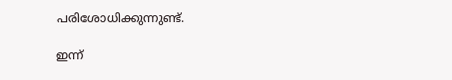പരിശോധിക്കുന്നുണ്ട്.

ഇന്ന്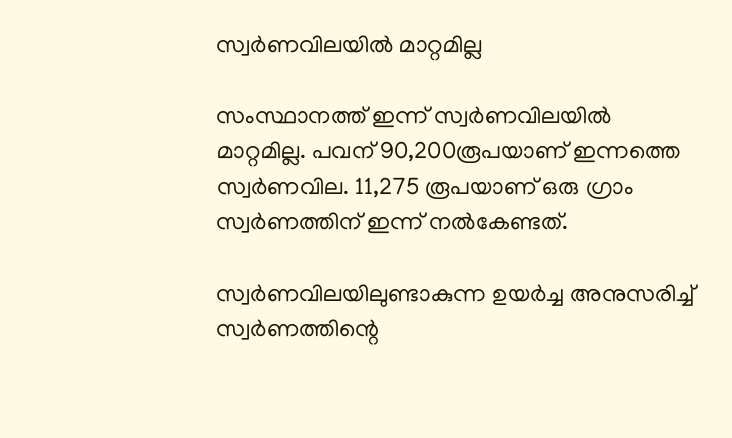സ്വര്‍ണവിലയില്‍ മാറ്റമില്ല

സംസ്ഥാനത്ത് ഇന്ന് സ്വര്‍ണവിലയില്‍ മാറ്റമില്ല. പവന് 90,200രൂപയാണ് ഇന്നത്തെ സ്വര്‍ണവില. 11,275 രൂപയാണ് ഒരു ഗ്രാം സ്വര്‍ണത്തിന് ഇന്ന് നല്‍കേണ്ടത്.

സ്വര്‍ണവിലയിലുണ്ടാകുന്ന ഉയര്‍ച്ച അനുസരിച്ച് സ്വര്‍ണത്തിന്റെ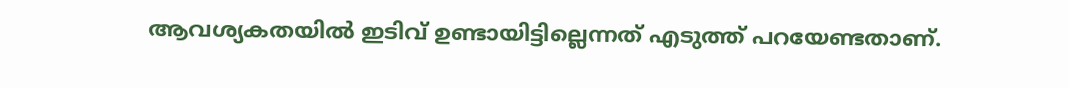ആവശ്യകതയില്‍ ഇടിവ് ഉണ്ടായിട്ടില്ലെന്നത് എടുത്ത് പറയേണ്ടതാണ്.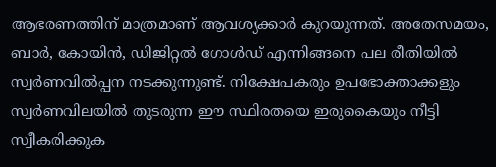ആഭരണത്തിന് മാത്രമാണ് ആവശ്യക്കാര്‍ കുറയുന്നത്. അതേസമയം, ബാര്‍, കോയിന്‍, ഡിജിറ്റല്‍ ഗോള്‍ഡ് എന്നിങ്ങനെ പല രീതിയില്‍ സ്വര്‍ണവില്‍പ്പന നടക്കുന്നുണ്ട്. നിക്ഷേപകരും ഉപഭോക്താക്കളും സ്വര്‍ണവിലയില്‍ തുടരുന്ന ഈ സ്ഥിരതയെ ഇരുകൈയും നീട്ടി സ്വീകരിക്കുക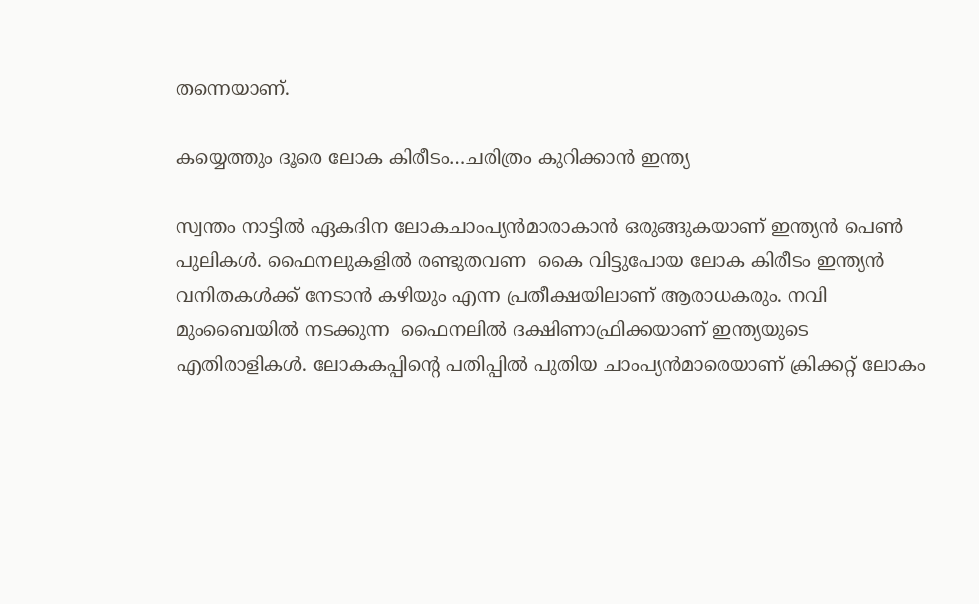തന്നെയാണ്.

കയ്യെത്തും ദൂരെ ലോക കിരീടം…ചരിത്രം കുറിക്കാൻ ഇന്ത്യ

സ്വന്തം നാട്ടില്‍ ഏകദിന ലോകചാംപ്യന്‍മാരാകാന്‍ ഒരുങ്ങുകയാണ് ഇന്ത്യൻ പെൺ പുലികൾ. ഫൈനലുകളിൽ രണ്ടുതവണ  കൈ വിട്ടുപോയ ലോക കിരീടം ഇന്ത്യൻ വനിതകൾക്ക് നേടാൻ കഴിയും എന്ന പ്രതീക്ഷയിലാണ് ആരാധകരും. നവി മുംബൈയില്‍ നടക്കുന്ന  ഫൈനലിൽ ദക്ഷിണാഫ്രിക്കയാണ് ഇന്ത്യയുടെ എതിരാളികള്‍. ലോകകപ്പിന്റെ പതിപ്പിൽ പുതിയ ചാംപ്യന്‍മാരെയാണ് ക്രിക്കറ്റ്‌ ലോകം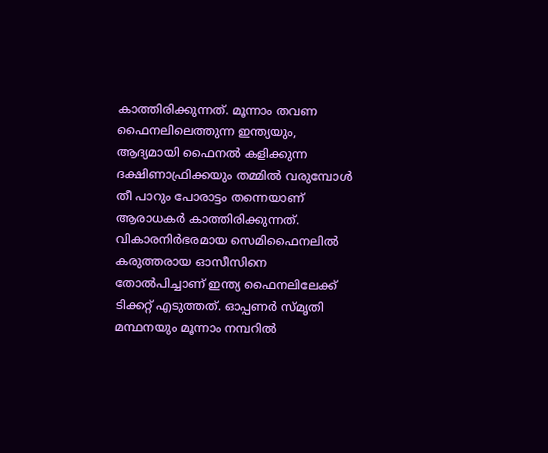കാത്തിരിക്കുന്നത്. മൂന്നാം തവണ ഫൈനലിലെത്തുന്ന ഇന്ത്യയും, ആദ്യമായി ഫൈനൽ കളിക്കുന്ന ദക്ഷിണാഫ്രിക്കയും തമ്മിൽ വരുമ്പോൾ തീ പാറും പോരാട്ടം തന്നെയാണ് ആരാധകർ കാത്തിരിക്കുന്നത്.
വികാരനിർഭരമായ സെമിഫൈനലില്‍ കരുത്തരായ ഓസീസിനെ തോല്‍പിച്ചാണ്‌ ഇന്ത്യ ഫൈനലിലേക്ക് ടിക്കറ്റ് എടുത്തത്. ഓപ്പണര്‍ സ്മൃതി മന്ഥനയും മൂന്നാം നമ്പറിൽ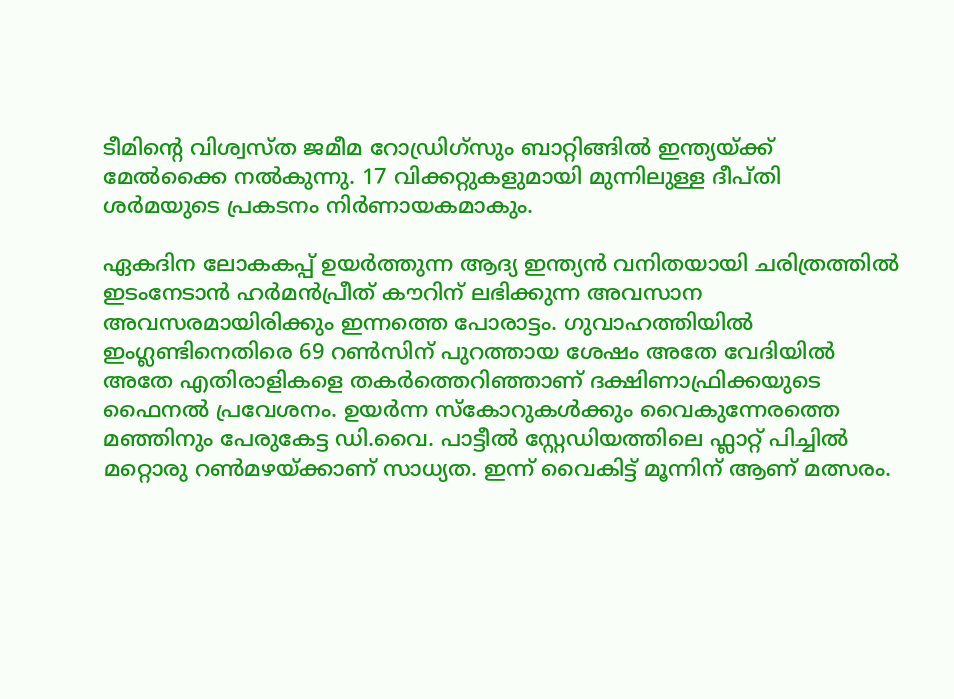ടീമിന്റെ വിശ്വസ്ത ജമീമ റോഡ്രിഗ്സും ബാറ്റിങ്ങില്‍ ഇന്ത്യയ്ക്ക് മേല്‍ക്കൈ നല്‍കുന്നു. 17 വിക്കറ്റുകളുമായി മുന്നിലുള്ള ദീപ്തി ശർമയുടെ പ്രകടനം നിർണായകമാകും.

ഏകദിന ലോകകപ്പ് ഉയർത്തുന്ന ആദ്യ ഇന്ത്യൻ വനിതയായി ചരിത്രത്തിൽ ഇടംനേടാൻ ഹർമൻപ്രീത് കൗറിന് ലഭിക്കുന്ന അവസാന അവസരമായിരിക്കും ഇന്നത്തെ പോരാട്ടം. ഗുവാഹത്തിയിൽ ഇംഗ്ലണ്ടിനെതിരെ 69 റൺസിന് പുറത്തായ ശേഷം അതേ വേദിയിൽ അതേ എതിരാളികളെ തകർത്തെറിഞ്ഞാണ് ദക്ഷിണാഫ്രിക്കയുടെ ഫൈനല്‍ പ്രവേശനം. ഉയർന്ന സ്കോറുകൾക്കും വൈകുന്നേരത്തെ മഞ്ഞിനും പേരുകേട്ട ഡി.വൈ. പാട്ടീൽ സ്റ്റേഡിയത്തിലെ ഫ്ലാറ്റ് പിച്ചിൽ മറ്റൊരു റൺമഴയ്ക്കാണ് സാധ്യത. ഇന്ന് വൈകിട്ട് മൂന്നിന്‌ ആണ് മത്സരം.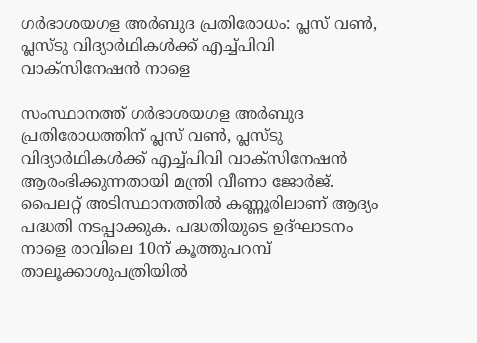ഗര്‍ഭാശയഗള അര്‍ബുദ പ്രതിരോധം: പ്ലസ് വണ്‍, പ്ലസ്ടു വിദ്യാര്‍ഥികള്‍ക്ക് എച്ച്പിവി വാക്സിനേഷന്‍ നാളെ

സംസ്ഥാനത്ത് ഗര്‍ഭാശയഗള അര്‍ബുദ പ്രതിരോധത്തിന് പ്ലസ് വണ്‍, പ്ലസ്ടു വിദ്യാര്‍ഥികള്‍ക്ക് എച്ച്പിവി വാക്സിനേഷന്‍ ആരംഭിക്കുന്നതായി മന്ത്രി വീണാ ജോര്‍ജ്. പൈലറ്റ് അടിസ്ഥാനത്തില്‍ കണ്ണൂരിലാണ് ആദ്യം പദ്ധതി നടപ്പാക്കുക. പദ്ധതിയുടെ ഉദ്ഘാടനം നാളെ രാവിലെ 10ന് കൂത്തുപറമ്പ് താലൂക്കാശുപത്രിയില്‍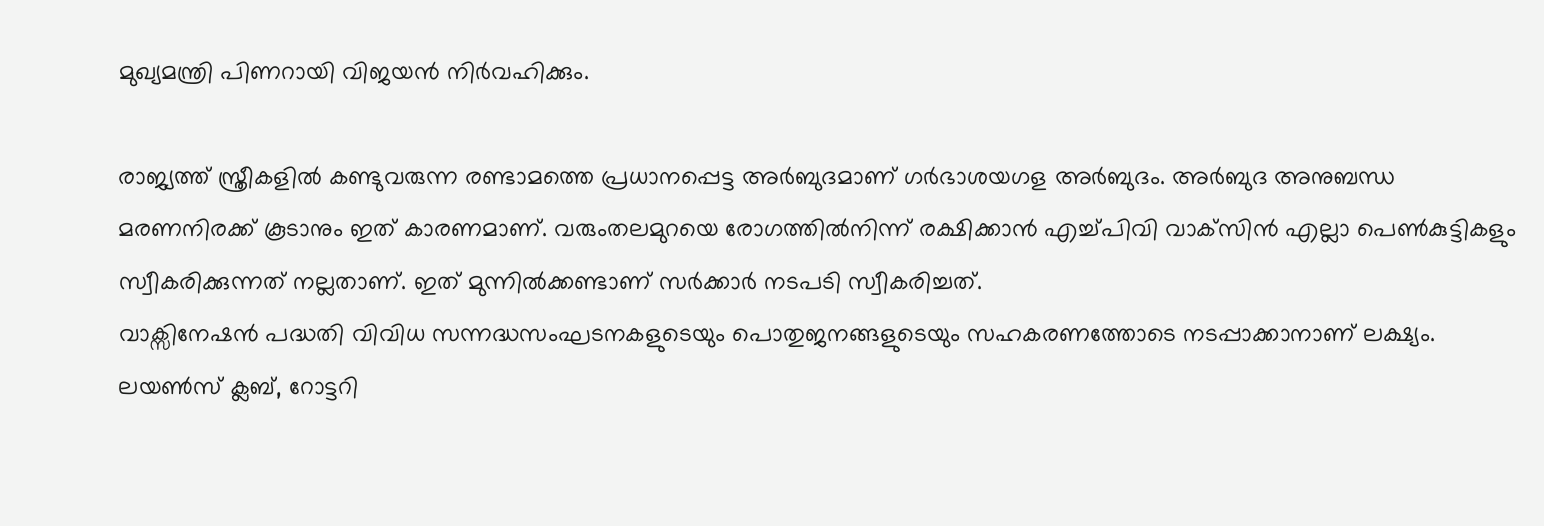മുഖ്യമന്ത്രി പിണറായി വിജയന്‍ നിര്‍വഹിക്കും.

രാജ്യത്ത് സ്ത്രീകളില്‍ കണ്ടുവരുന്ന രണ്ടാമത്തെ പ്രധാനപ്പെട്ട അര്‍ബുദമാണ് ഗര്‍ഭാശയഗള അര്‍ബുദം. അര്‍ബുദ അനുബന്ധ മരണനിരക്ക് കൂടാനും ഇത് കാരണമാണ്. വരുംതലമുറയെ രോഗത്തില്‍നിന്ന് രക്ഷിക്കാന്‍ എച്ച്പിവി വാക്‌സിന്‍ എല്ലാ പെണ്‍കുട്ടികളും സ്വീകരിക്കുന്നത് നല്ലതാണ്. ഇത് മുന്നില്‍ക്കണ്ടാണ് സര്‍ക്കാര്‍ നടപടി സ്വീകരിച്ചത്.
വാക്സിനേഷന്‍ പദ്ധതി വിവിധ സന്നദ്ധസംഘടനകളുടെയും പൊതുജനങ്ങളുടെയും സഹകരണത്തോടെ നടപ്പാക്കാനാണ് ലക്ഷ്യം. ലയണ്‍സ് ക്ലബ്, റോട്ടറി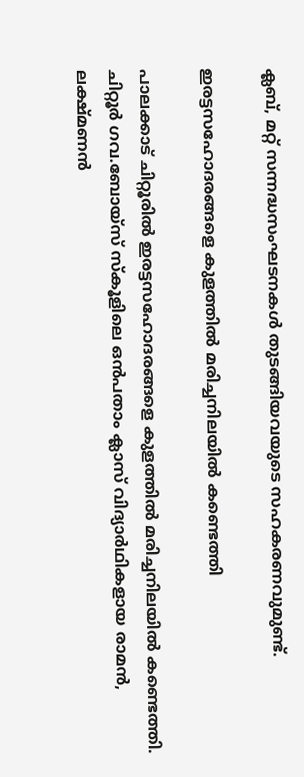ക്ലബ്, മറ്റ് സന്നദ്ധസംഘടനകള്‍ തുടങ്ങിയവയുടെ സഹകരണവുമുണ്ട്.

ഇരട്ടസഹോദരങ്ങളെ കുളത്തിൽ മരിച്ചനിലയിൽ കണ്ടെത്തി

പാലക്കാട് ചിറ്റൂരിൽ ഇരട്ടസഹോദരങ്ങളെ കുളത്തിൽ മരിച്ചനിലയിൽ കണ്ടെത്തി. ചിറ്റൂർ ഗവ.ബോയ്സ് സ്കൂളിലെ ഒൻപതാം ക്ലാസ് വിദ്യാർഥികളായ രാമൻ, ലക്ഷ്മണൻ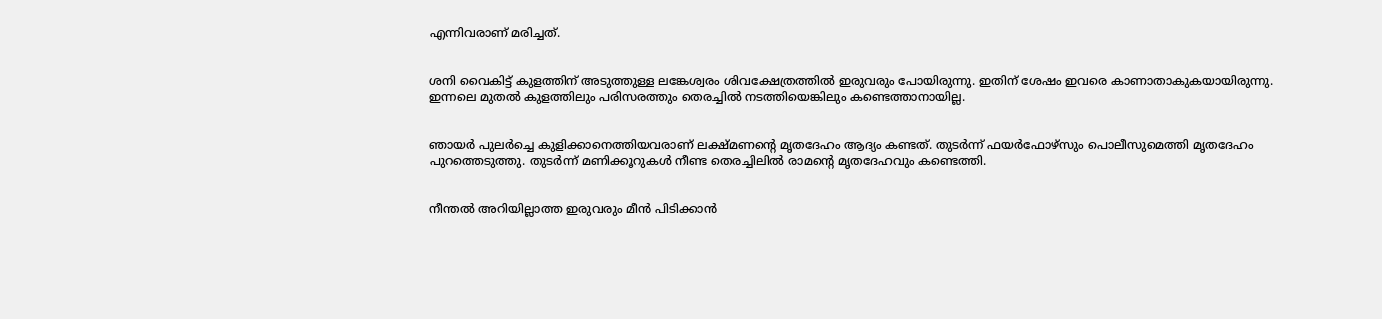എന്നിവരാണ് മരിച്ചത്.


ശനി വൈകിട്ട് കുളത്തിന് അടുത്തുള്ള ലങ്കേശ്വരം ശിവക്ഷേത്രത്തിൽ ഇരുവരും പോയിരുന്നു. ഇതിന് ശേഷം ഇവരെ കാണാതാകുകയായിരുന്നു. ഇന്നലെ മുതൽ കുളത്തിലും പരിസരത്തും തെരച്ചിൽ നടത്തിയെങ്കിലും കണ്ടെത്താനായില്ല.


ഞായർ പുലർച്ചെ കുളിക്കാനെത്തിയവരാണ് ലക്ഷ്മണന്റെ മൃതദേഹം ആദ്യം കണ്ടത്. തുടർന്ന് ഫയർഫോഴ്സും പൊലീസുമെത്തി മൃതദേഹം പുറത്തെടുത്തു. തുടർന്ന് മണിക്കൂറുകൾ നീണ്ട തെരച്ചിലിൽ രാമന്റെ മൃതദേഹവും കണ്ടെത്തി.


നീന്തൽ അറിയില്ലാത്ത ഇരുവരും മീൻ പിടിക്കാൻ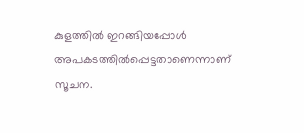കുളത്തിൽ ഇറങ്ങിയപ്പോൾ അപകടത്തിൽപ്പെട്ടതാണെന്നാണ് സൂചന.